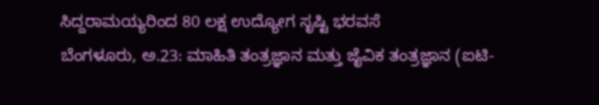ಸಿದ್ದರಾಮಯ್ಯರಿಂದ 80 ಲಕ್ಷ ಉದ್ಯೋಗ ಸೃಷ್ಟಿ ಭರವಸೆ
ಬೆಂಗಳೂರು, ಅ.23: ಮಾಹಿತಿ ತಂತ್ರಜ್ಞಾನ ಮತ್ತು ಜೈವಿಕ ತಂತ್ರಜ್ಞಾನ (ಐಟಿ-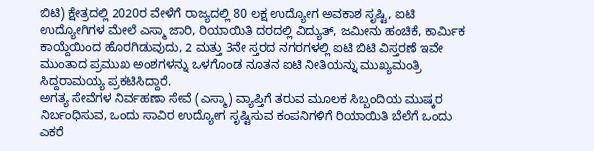ಬಿಟಿ) ಕ್ಷೇತ್ರದಲ್ಲಿ 2020ರ ವೇಳೆಗೆ ರಾಜ್ಯದಲ್ಲಿ 80 ಲಕ್ಷ ಉದ್ಯೋಗ ಅವಕಾಶ ಸೃಷ್ಟಿ, ಐಟಿ ಉದ್ಯೋಗಿಗಳ ಮೇಲೆ ಎಸ್ಮಾ ಜಾರಿ, ರಿಯಾಯಿತಿ ದರದಲ್ಲಿ ವಿದ್ಯುತ್, ಜಮೀನು ಹಂಚಿಕೆ, ಕಾರ್ಮಿಕ ಕಾಯ್ದೆಯಿಂದ ಹೊರಗಿಡುವುದು, 2 ಮತ್ತು 3ನೇ ಸ್ತರದ ನಗರಗಳಲ್ಲಿ ಐಟಿ ಬಿಟಿ ವಿಸ್ತರಣೆ ಇವೇ ಮುಂತಾದ ಪ್ರಮುಖ ಅಂಶಗಳನ್ನು ಒಳಗೊಂಡ ನೂತನ ಐಟಿ ನೀತಿಯನ್ನು ಮುಖ್ಯಮಂತ್ರಿ ಸಿದ್ದರಾಮಯ್ಯ ಪ್ರಕಟಿಸಿದ್ದಾರೆ.
ಅಗತ್ಯ ಸೇವೆಗಳ ನಿರ್ವಹಣಾ ಸೇವೆ (ಎಸ್ಮಾ) ವ್ಯಾಪ್ತಿಗೆ ತರುವ ಮೂಲಕ ಸಿಬ್ಬಂದಿಯ ಮುಷ್ಕರ ನಿರ್ಬಂಧಿಸುವ, ಒಂದು ಸಾವಿರ ಉದ್ಯೋಗ ಸೃಷ್ಟಿಸುವ ಕಂಪನಿಗಳಿಗೆ ರಿಯಾಯಿತಿ ಬೆಲೆಗೆ ಒಂದು ಎಕರೆ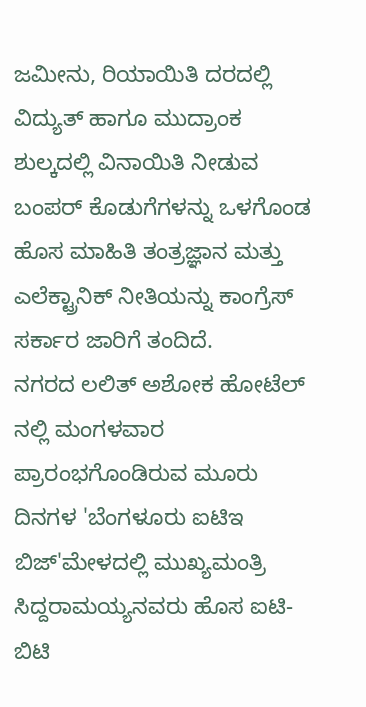ಜಮೀನು, ರಿಯಾಯಿತಿ ದರದಲ್ಲಿ ವಿದ್ಯುತ್ ಹಾಗೂ ಮುದ್ರಾಂಕ ಶುಲ್ಕದಲ್ಲಿ ವಿನಾಯಿತಿ ನೀಡುವ ಬಂಪರ್ ಕೊಡುಗೆಗಳನ್ನು ಒಳಗೊಂಡ ಹೊಸ ಮಾಹಿತಿ ತಂತ್ರಜ್ಞಾನ ಮತ್ತು ಎಲೆಕ್ಟ್ರಾನಿಕ್ ನೀತಿಯನ್ನು ಕಾಂಗ್ರೆಸ್ ಸರ್ಕಾರ ಜಾರಿಗೆ ತಂದಿದೆ.
ನಗರದ ಲಲಿತ್ ಅಶೋಕ ಹೋಟೆಲ್ ನಲ್ಲಿ ಮಂಗಳವಾರ ಪ್ರಾರಂಭಗೊಂಡಿರುವ ಮೂರು ದಿನಗಳ 'ಬೆಂಗಳೂರು ಐಟಿಇ ಬಿಜ್'ಮೇಳದಲ್ಲಿ ಮುಖ್ಯಮಂತ್ರಿ ಸಿದ್ದರಾಮಯ್ಯನವರು ಹೊಸ ಐಟಿ-ಬಿಟಿ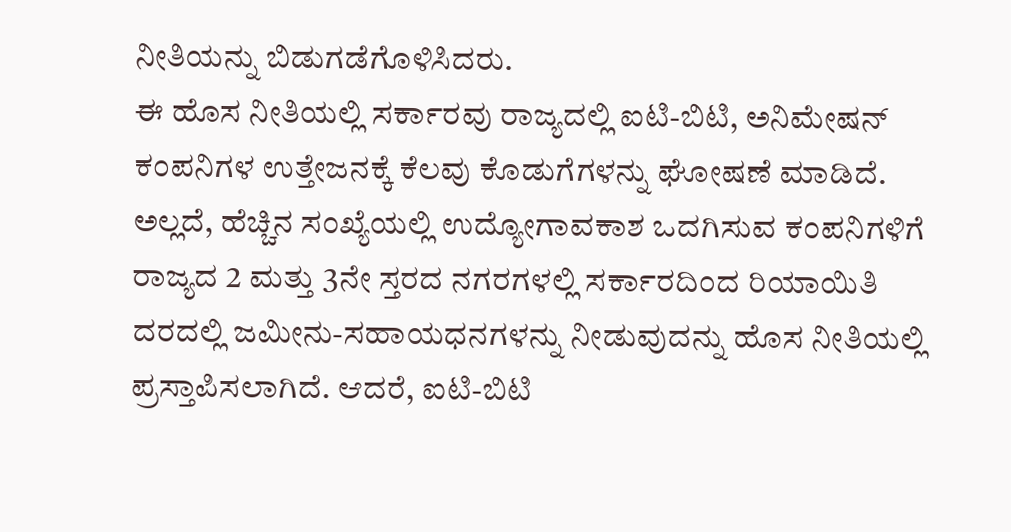ನೀತಿಯನ್ನು ಬಿಡುಗಡೆಗೊಳಿಸಿದರು.
ಈ ಹೊಸ ನೀತಿಯಲ್ಲಿ ಸರ್ಕಾರವು ರಾಜ್ಯದಲ್ಲಿ ಐಟಿ-ಬಿಟಿ, ಅನಿಮೇಷನ್ ಕಂಪನಿಗಳ ಉತ್ತೇಜನಕ್ಕೆ ಕೆಲವು ಕೊಡುಗೆಗಳನ್ನು ಘೋಷಣೆ ಮಾಡಿದೆ. ಅಲ್ಲದೆ, ಹೆಚ್ಚಿನ ಸಂಖ್ಯೆಯಲ್ಲಿ ಉದ್ಯೋಗಾವಕಾಶ ಒದಗಿಸುವ ಕಂಪನಿಗಳಿಗೆ ರಾಜ್ಯದ 2 ಮತ್ತು 3ನೇ ಸ್ತರದ ನಗರಗಳಲ್ಲಿ ಸರ್ಕಾರದಿಂದ ರಿಯಾಯಿತಿ ದರದಲ್ಲಿ ಜಮೀನು-ಸಹಾಯಧನಗಳನ್ನು ನೀಡುವುದನ್ನು ಹೊಸ ನೀತಿಯಲ್ಲಿ ಪ್ರಸ್ತಾಪಿಸಲಾಗಿದೆ. ಆದರೆ, ಐಟಿ-ಬಿಟಿ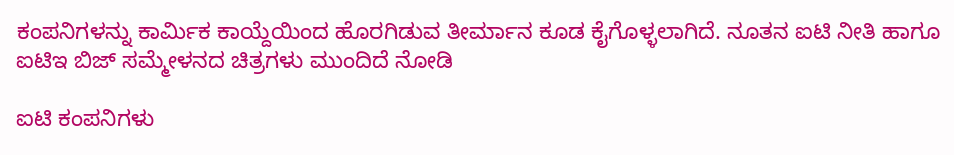ಕಂಪನಿಗಳನ್ನು ಕಾರ್ಮಿಕ ಕಾಯ್ದೆಯಿಂದ ಹೊರಗಿಡುವ ತೀರ್ಮಾನ ಕೂಡ ಕೈಗೊಳ್ಳಲಾಗಿದೆ. ನೂತನ ಐಟಿ ನೀತಿ ಹಾಗೂ ಐಟಿಇ ಬಿಜ್ ಸಮ್ಮೇಳನದ ಚಿತ್ರಗಳು ಮುಂದಿದೆ ನೋಡಿ

ಐಟಿ ಕಂಪನಿಗಳು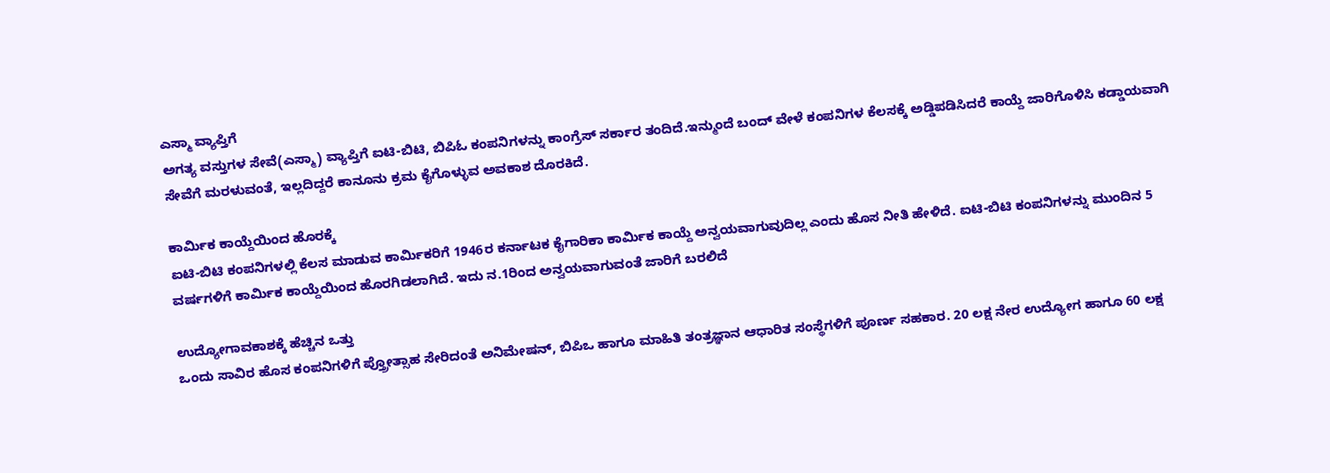ಎಸ್ಮಾ ವ್ಯಾಪ್ತಿಗೆ
ಅಗತ್ಯ ವಸ್ತುಗಳ ಸೇವೆ(ಎಸ್ಮಾ) ವ್ಯಾಪ್ತಿಗೆ ಐಟಿ-ಬಿಟಿ, ಬಿಪಿಓ ಕಂಪನಿಗಳನ್ನು ಕಾಂಗ್ರೆಸ್ ಸರ್ಕಾರ ತಂದಿದೆ.ಇನ್ಮುಂದೆ ಬಂದ್ ವೇಳೆ ಕಂಪನಿಗಳ ಕೆಲಸಕ್ಕೆ ಅಡ್ಡಿಪಡಿಸಿದರೆ ಕಾಯ್ದೆ ಜಾರಿಗೊಳಿಸಿ ಕಡ್ಡಾಯವಾಗಿ ಸೇವೆಗೆ ಮರಳುವಂತೆ, ಇಲ್ಲದಿದ್ದರೆ ಕಾನೂನು ಕ್ರಮ ಕೈಗೊಳ್ಳುವ ಅವಕಾಶ ದೊರಕಿದೆ.

ಕಾರ್ಮಿಕ ಕಾಯ್ದೆಯಿಂದ ಹೊರಕ್ಕೆ
ಐಟಿ-ಬಿಟಿ ಕಂಪನಿಗಳಲ್ಲಿ ಕೆಲಸ ಮಾಡುವ ಕಾರ್ಮಿಕರಿಗೆ 1946ರ ಕರ್ನಾಟಕ ಕೈಗಾರಿಕಾ ಕಾರ್ಮಿಕ ಕಾಯ್ದೆ ಅನ್ವಯವಾಗುವುದಿಲ್ಲ ಎಂದು ಹೊಸ ನೀತಿ ಹೇಳಿದೆ. ಐಟಿ-ಬಿಟಿ ಕಂಪನಿಗಳನ್ನು ಮುಂದಿನ 5 ವರ್ಷಗಳಿಗೆ ಕಾರ್ಮಿಕ ಕಾಯ್ದೆಯಿಂದ ಹೊರಗಿಡಲಾಗಿದೆ. ಇದು ನ.1ರಿಂದ ಅನ್ವಯವಾಗುವಂತೆ ಜಾರಿಗೆ ಬರಲಿದೆ

ಉದ್ಯೋಗಾವಕಾಶಕ್ಕೆ ಹೆಚ್ಚಿನ ಒತ್ತು
ಒಂದು ಸಾವಿರ ಹೊಸ ಕಂಪನಿಗಳಿಗೆ ಪ್ತ್ರೋತ್ಸಾಹ ಸೇರಿದಂತೆ ಅನಿಮೇಷನ್, ಬಿಪಿಒ ಹಾಗೂ ಮಾಹಿತಿ ತಂತ್ರಜ್ಞಾನ ಆಧಾರಿತ ಸಂಸ್ಥೆಗಳಿಗೆ ಪೂರ್ಣ ಸಹಕಾರ. 20 ಲಕ್ಷ ನೇರ ಉದ್ಯೋಗ ಹಾಗೂ 60 ಲಕ್ಷ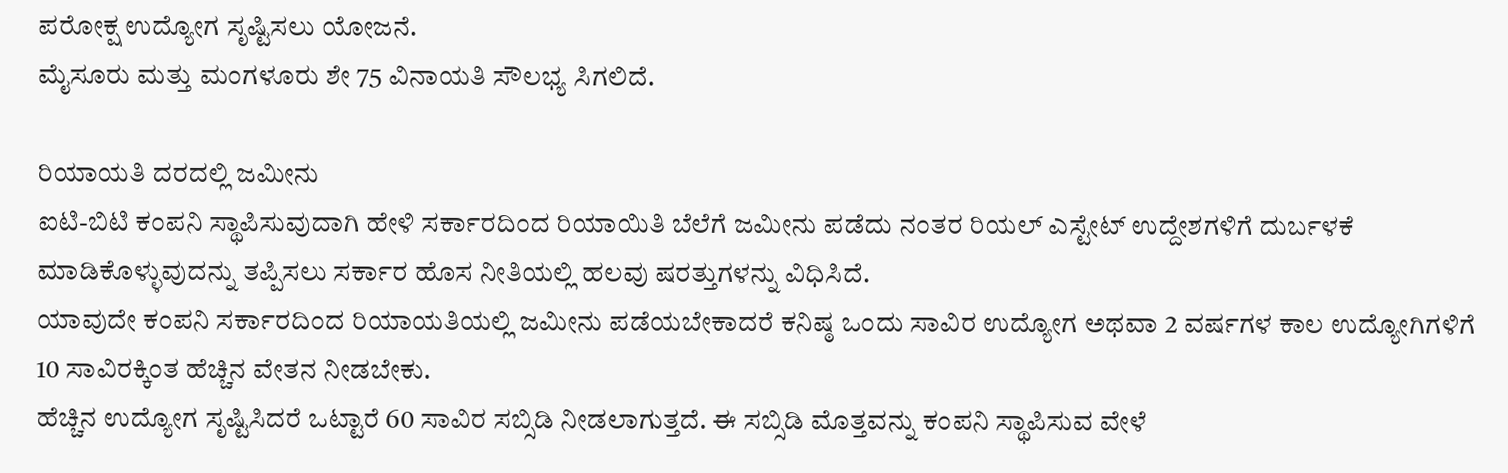ಪರೋಕ್ಷ ಉದ್ಯೋಗ ಸೃಷ್ಟಿಸಲು ಯೋಜನೆ.
ಮೈಸೂರು ಮತ್ತು ಮಂಗಳೂರು ಶೇ 75 ವಿನಾಯತಿ ಸೌಲಭ್ಯ ಸಿಗಲಿದೆ.

ರಿಯಾಯತಿ ದರದಲ್ಲಿ ಜಮೀನು
ಐಟಿ-ಬಿಟಿ ಕಂಪನಿ ಸ್ಥಾಪಿಸುವುದಾಗಿ ಹೇಳಿ ಸರ್ಕಾರದಿಂದ ರಿಯಾಯಿತಿ ಬೆಲೆಗೆ ಜಮೀನು ಪಡೆದು ನಂತರ ರಿಯಲ್ ಎಸ್ಟೇಟ್ ಉದ್ದೇಶಗಳಿಗೆ ದುರ್ಬಳಕೆ ಮಾಡಿಕೊಳ್ಳುವುದನ್ನು ತಪ್ಪಿಸಲು ಸರ್ಕಾರ ಹೊಸ ನೀತಿಯಲ್ಲಿ ಹಲವು ಷರತ್ತುಗಳನ್ನು ವಿಧಿಸಿದೆ.
ಯಾವುದೇ ಕಂಪನಿ ಸರ್ಕಾರದಿಂದ ರಿಯಾಯತಿಯಲ್ಲಿ ಜಮೀನು ಪಡೆಯಬೇಕಾದರೆ ಕನಿಷ್ಠ ಒಂದು ಸಾವಿರ ಉದ್ಯೋಗ ಅಥವಾ 2 ವರ್ಷಗಳ ಕಾಲ ಉದ್ಯೋಗಿಗಳಿಗೆ 10 ಸಾವಿರಕ್ಕಿಂತ ಹೆಚ್ಚಿನ ವೇತನ ನೀಡಬೇಕು.
ಹೆಚ್ಚಿನ ಉದ್ಯೋಗ ಸೃಷ್ಟಿಸಿದರೆ ಒಟ್ಟಾರೆ 60 ಸಾವಿರ ಸಬ್ಸಿಡಿ ನೀಡಲಾಗುತ್ತದೆ. ಈ ಸಬ್ಸಿಡಿ ಮೊತ್ತವನ್ನು ಕಂಪನಿ ಸ್ಥಾಪಿಸುವ ವೇಳೆ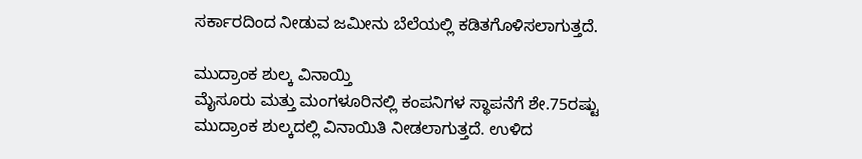ಸರ್ಕಾರದಿಂದ ನೀಡುವ ಜಮೀನು ಬೆಲೆಯಲ್ಲಿ ಕಡಿತಗೊಳಿಸಲಾಗುತ್ತದೆ.

ಮುದ್ರಾಂಕ ಶುಲ್ಕ ವಿನಾಯ್ತಿ
ಮೈಸೂರು ಮತ್ತು ಮಂಗಳೂರಿನಲ್ಲಿ ಕಂಪನಿಗಳ ಸ್ಥಾಪನೆಗೆ ಶೇ.75ರಷ್ಟು ಮುದ್ರಾಂಕ ಶುಲ್ಕದಲ್ಲಿ ವಿನಾಯಿತಿ ನೀಡಲಾಗುತ್ತದೆ. ಉಳಿದ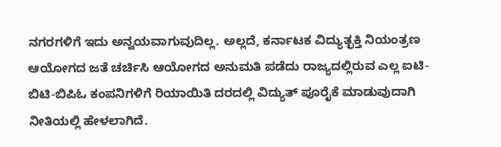ನಗರಗಳಿಗೆ ಇದು ಅನ್ವಯವಾಗುವುದಿಲ್ಲ. ಅಲ್ಲದೆ, ಕರ್ನಾಟಕ ವಿದ್ಯುತ್ಛಕ್ತಿ ನಿಯಂತ್ರಣ ಆಯೋಗದ ಜತೆ ಚರ್ಚಿಸಿ ಆಯೋಗದ ಅನುಮತಿ ಪಡೆದು ರಾಜ್ಯದಲ್ಲಿರುವ ಎಲ್ಲ ಐಟಿ-ಬಿಟಿ-ಬಿಪಿಓ ಕಂಪನಿಗಳಿಗೆ ರಿಯಾಯಿತಿ ದರದಲ್ಲಿ ವಿದ್ಯುತ್ ಪೂರೈಕೆ ಮಾಡುವುದಾಗಿ ನೀತಿಯಲ್ಲಿ ಹೇಳಲಾಗಿದೆ.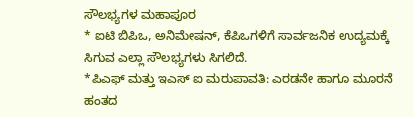ಸೌಲಭ್ಯಗಳ ಮಹಾಪೂರ
* ಐಟಿ ಬಿಪಿಒ, ಅನಿಮೇಷನ್, ಕೆಪಿಒಗಳಿಗೆ ಸಾರ್ವಜನಿಕ ಉದ್ಯಮಕ್ಕೆ ಸಿಗುವ ಎಲ್ಲಾ ಸೌಲಭ್ಯಗಳು ಸಿಗಲಿದೆ.
*ಪಿಎಫ್ ಮತ್ತು ಇಎಸ್ ಐ ಮರುಪಾವತಿ: ಎರಡನೇ ಹಾಗೂ ಮೂರನೆ ಹಂತದ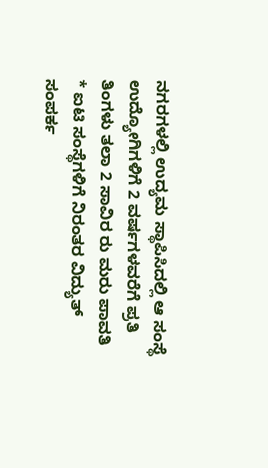ನಗರಗಳಲ್ಲಿ ಉದ್ಯಮ ಸ್ಥಾಪಿಸಿದಲ್ಲಿ ಆ ಸಂಸ್ಥೆ ಉದ್ಯೋಗಿಗಳಿಗೆ 2 ವರ್ಷಗಳವರೆಗೆ ಪ್ರತಿ ತಿಂಗಳು ತಲಾ 2 ಸಾವಿರ ರು ಮರು ಪಾವತಿ
* ಐಟಿ ಸಂಸ್ಥೆಗಳಿಗೆ ನಿರಂತರ ವಿದ್ಯುತ್ ಸಂಪರ್ಕ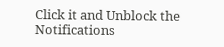Click it and Unblock the Notifications